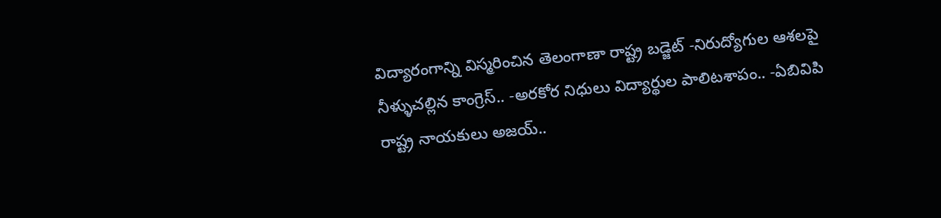విద్యారంగాన్ని విస్మరించిన తెలంగాణా రాష్ట్ర బడ్జెట్ -నిరుద్యోగుల ఆశలపై నీళ్ళుచల్లిన కాంగ్రెస్.. -అరకోర నిధులు విద్యార్థుల పాలిటశాపం.. -ఏబివిపి రాష్ట్ర నాయకులు అజయ్..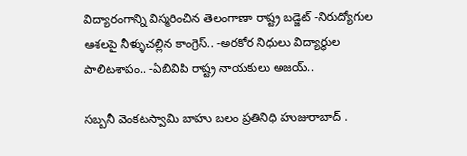విద్యారంగాన్ని విస్మరించిన తెలంగాణా రాష్ట్ర బడ్జెట్ -నిరుద్యోగుల ఆశలపై నీళ్ళుచల్లిన కాంగ్రెస్.. -అరకోర నిధులు విద్యార్థుల పాలిటశాపం.. -ఏబివిపి రాష్ట్ర నాయకులు అజయ్..

సబ్బనీ వెంకటస్వామి బాహు బలం ప్రతినిధి హుజురాబాద్ .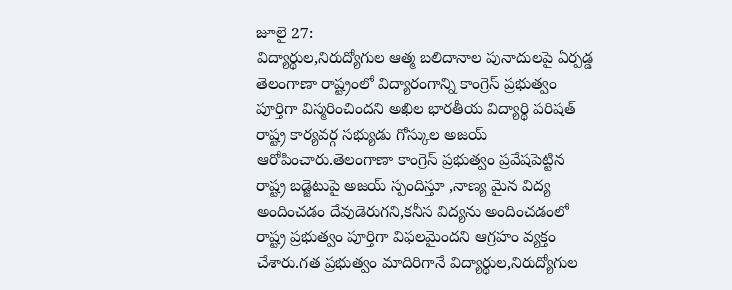జూలై 27:
విద్యార్థుల,నిరుద్యోగుల ఆత్మ బలిదానాల పునాదులపై ఏర్పడ్డ తెలంగాణా రాష్ట్రంలో విద్యారంగాన్ని కాంగ్రెస్ ప్రభుత్వం పూర్తిగా విస్మరించిందని అఖిల భారతీయ విద్యార్థి పరిషత్ రాష్ట్ర కార్యవర్గ సభ్యుడు గోస్కుల అజయ్ ఆరోపించారు.తెలంగాణా కాంగ్రెస్ ప్రభుత్వం ప్రవేషపెట్టిన రాష్ట్ర బడ్జెటుపై అజయ్ స్పందిస్తూ ,నాణ్య మైన విద్య అందించడం దేవుడెరుగని,కనీస విద్యను అందించడంలో రాష్ట్ర ప్రభుత్వం పూర్తిగా విఫలమైందని ఆగ్రహం వ్యక్తం చేశారు.గత ప్రభుత్వం మాదిరిగానే విద్యార్థుల,నిరుద్యోగుల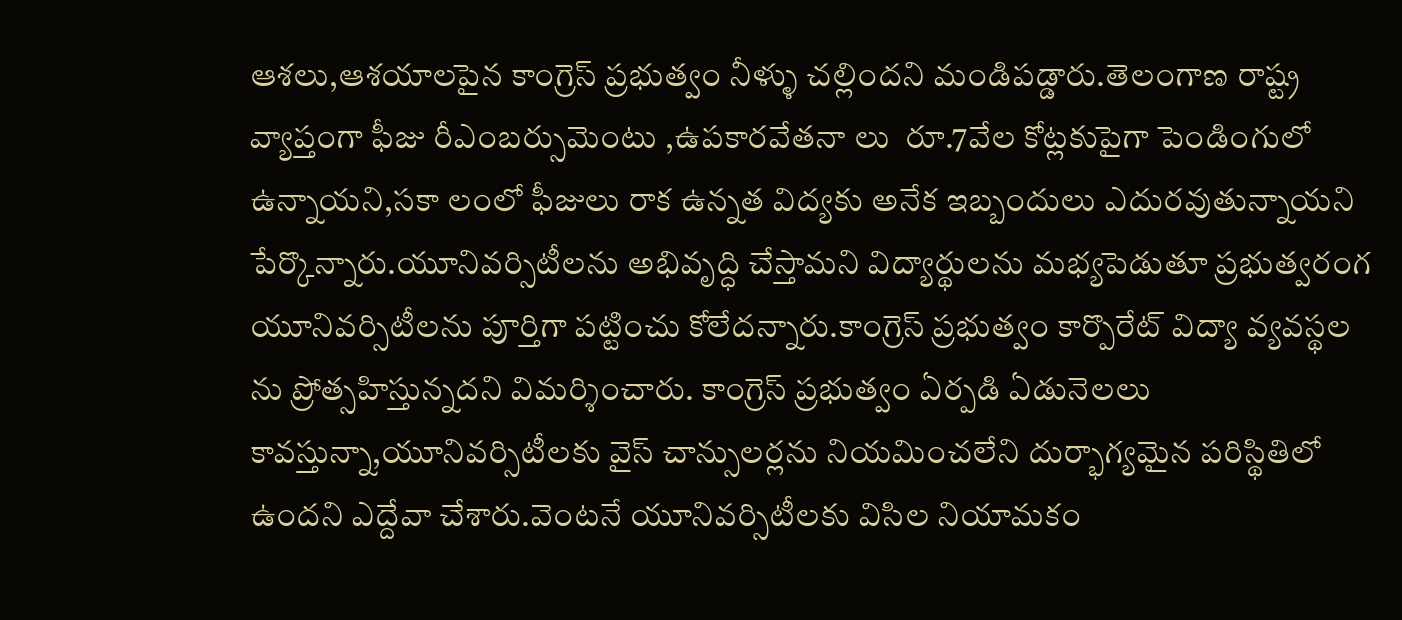ఆశలు,ఆశయాలపైన కాంగ్రెస్ ప్రభుత్వం నీళ్ళు చల్లిందని మండిపడ్డారు.తెలంగాణ రాష్ట్ర వ్యాప్తంగా ఫీజు రీఎంబర్సుమెంటు ,ఉపకారవేతనా లు  రూ.7వేల కోట్లకుపైగా పెండింగులో ఉన్నాయని,సకా లంలో ఫీజులు రాక ఉన్నత విద్యకు అనేక ఇబ్బందులు ఎదురవుతున్నాయని పేర్కొన్నారు.యూనివర్సిటీలను అభివృద్ధి చేస్తామని విద్యార్థులను మభ్యపెడుతూ ప్రభుత్వరంగ యూనివర్సిటీలను పూర్తిగా పట్టించు కోలేదన్నారు.కాంగ్రెస్ ప్రభుత్వం కార్పొరేట్ విద్యా వ్యవస్థల ను ప్రోత్సహిస్తున్నదని విమర్శించారు. కాంగ్రెస్ ప్రభుత్వం ఏర్పడి ఏడునెలలు కావస్తున్నా,యూనివర్సిటీలకు వైస్ చాన్సులర్లను నియమించలేని దుర్భాగ్యమైన పరిస్థితిలో ఉందని ఎద్దేవా చేశారు.వెంటనే యూనివర్సిటీలకు విసిల నియామకం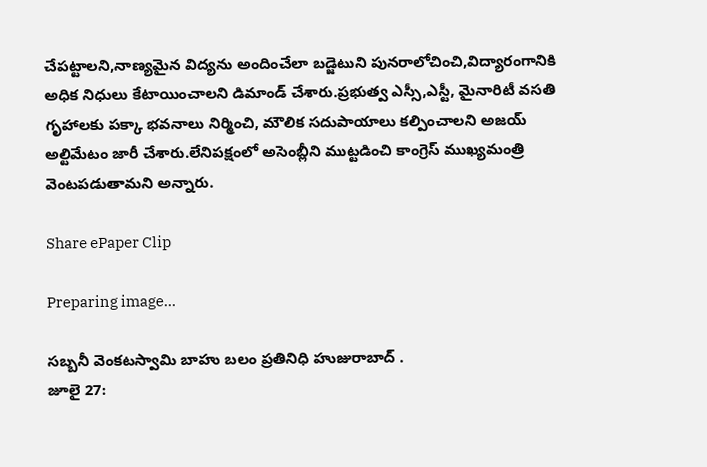చేపట్టాలని,నాణ్యమైన విద్యను అందించేలా బడ్జెటుని పునరాలోచించి,విద్యారంగానికి అధిక నిధులు కేటాయించాలని డిమాండ్ చేశారు.ప్రభుత్వ ఎస్సీ,ఎస్టీ, మైనారిటీ వసతి గృహాలకు పక్కా భవనాలు నిర్మించి, మౌలిక సదుపాయాలు కల్పించాలని అజయ్ అల్టిమేటం జారీ చేశారు.లేనిపక్షంలో అసెంబ్లీని ముట్టడించి కాంగ్రెస్ ముఖ్యమంత్రి వెంటపడుతామని అన్నారు.

Share ePaper Clip

Preparing image...

సబ్బనీ వెంకటస్వామి బాహు బలం ప్రతినిధి హుజురాబాద్ .
జూలై 27: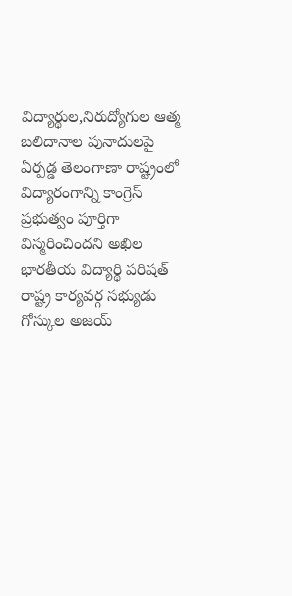విద్యార్థుల,నిరుద్యోగుల ఆత్మ బలిదానాల పునాదులపై ఏర్పడ్డ తెలంగాణా రాష్ట్రంలో విద్యారంగాన్ని కాంగ్రెస్ ప్రభుత్వం పూర్తిగా విస్మరించిందని అఖిల భారతీయ విద్యార్థి పరిషత్ రాష్ట్ర కార్యవర్గ సభ్యుడు గోస్కుల అజయ్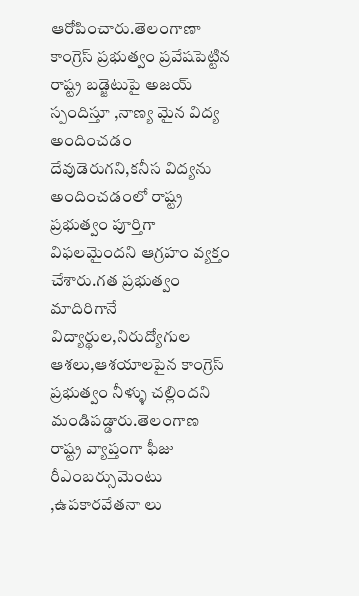ఆరోపించారు.తెలంగాణా కాంగ్రెస్ ప్రభుత్వం ప్రవేషపెట్టిన రాష్ట్ర బడ్జెటుపై అజయ్ స్పందిస్తూ ,నాణ్య మైన విద్య అందించడం దేవుడెరుగని,కనీస విద్యను అందించడంలో రాష్ట్ర ప్రభుత్వం పూర్తిగా విఫలమైందని ఆగ్రహం వ్యక్తం చేశారు.గత ప్రభుత్వం మాదిరిగానే విద్యార్థుల,నిరుద్యోగుల ఆశలు,ఆశయాలపైన కాంగ్రెస్ ప్రభుత్వం నీళ్ళు చల్లిందని మండిపడ్డారు.తెలంగాణ రాష్ట్ర వ్యాప్తంగా ఫీజు రీఎంబర్సుమెంటు ,ఉపకారవేతనా లు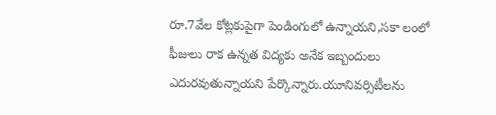రూ.7వేల కోట్లకుపైగా పెండింగులో ఉన్నాయని,సకా లంలో ఫీజులు రాక ఉన్నత విద్యకు అనేక ఇబ్బందులు ఎదురవుతున్నాయని పేర్కొన్నారు.యూనివర్సిటీలను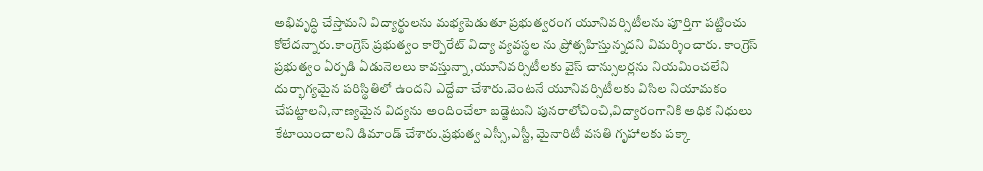అభివృద్ధి చేస్తామని విద్యార్థులను మభ్యపెడుతూ ప్రభుత్వరంగ యూనివర్సిటీలను పూర్తిగా పట్టించు కోలేదన్నారు.కాంగ్రెస్ ప్రభుత్వం కార్పొరేట్ విద్యా వ్యవస్థల ను ప్రోత్సహిస్తున్నదని విమర్శించారు. కాంగ్రెస్ ప్రభుత్వం ఏర్పడి ఏడునెలలు కావస్తున్నా,యూనివర్సిటీలకు వైస్ చాన్సులర్లను నియమించలేని దుర్భాగ్యమైన పరిస్థితిలో ఉందని ఎద్దేవా చేశారు.వెంటనే యూనివర్సిటీలకు విసిల నియామకం చేపట్టాలని,నాణ్యమైన విద్యను అందించేలా బడ్జెటుని పునరాలోచించి,విద్యారంగానికి అధిక నిధులు కేటాయించాలని డిమాండ్ చేశారు.ప్రభుత్వ ఎస్సీ,ఎస్టీ, మైనారిటీ వసతి గృహాలకు పక్కా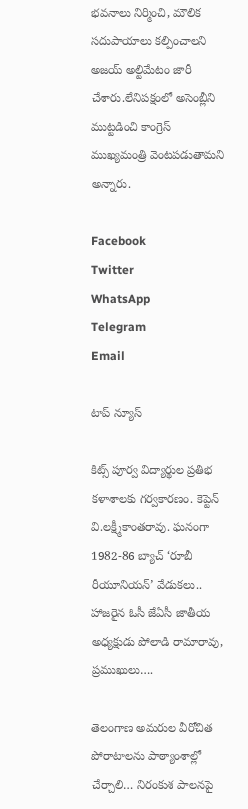భవనాలు నిర్మించి, మౌలిక సదుపాయాలు కల్పించాలని అజయ్ అల్టిమేటం జారీ చేశారు.లేనిపక్షంలో అసెంబ్లీని ముట్టడించి కాంగ్రెస్ ముఖ్యమంత్రి వెంటపడుతామని అన్నారు.

Facebook
Twitter
WhatsApp
Telegram
Email

టాప్ న్యూస్

కిట్స్‌ పూర్వ విద్యార్థుల ప్రతిభ కళాశాలకు గర్వకారణం. కెప్టెన్‌ వి.లక్ష్మీకాంతరావు. ఘనంగా 1982-86 బ్యాచ్‌ ‘రూబీ రీయూనియన్‌’ వేడుకలు.. హాజరైన ఓసీ జేఏసీ జాతీయ అధ్యక్షుడు పోలాడి రామారావు, ప్రముఖులు….

తెలంగాణ అమరుల వీరోచిత పోరాటాలను పాఠ్యాంశాల్లో చేర్చాలి… నిరంకుశ పాలనపై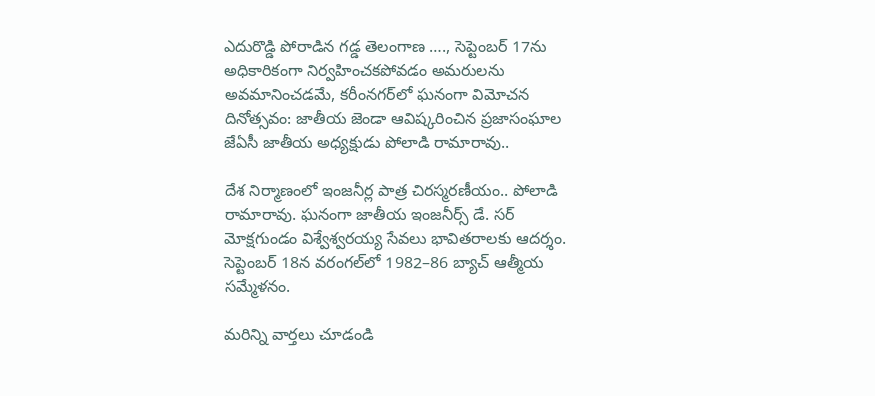ఎదురొడ్డి పోరాడిన గడ్డ తెలంగాణ …., సెప్టెంబర్ 17ను అధికారికంగా నిర్వహించకపోవడం అమరులను అవమానించడమే, కరీంనగర్‌లో ఘనంగా విమోచన దినోత్సవం: జాతీయ జెండా ఆవిష్కరించిన ప్రజాసంఘాల జేఏసీ జాతీయ అధ్యక్షుడు పోలాడి రామారావు..

దేశ నిర్మాణంలో ఇంజనీర్ల పాత్ర చిరస్మరణీయం.. పోలాడి రామారావు. ఘనంగా జాతీయ ఇంజనీర్స్ డే. సర్ మోక్షగుండం విశ్వేశ్వరయ్య సేవలు భావితరాలకు ఆదర్శం. సెప్టెంబర్ 18న వరంగల్‌లో 1982–86 బ్యాచ్ ఆత్మీయ సమ్మేళనం.

మరిన్ని వార్తలు చూడండి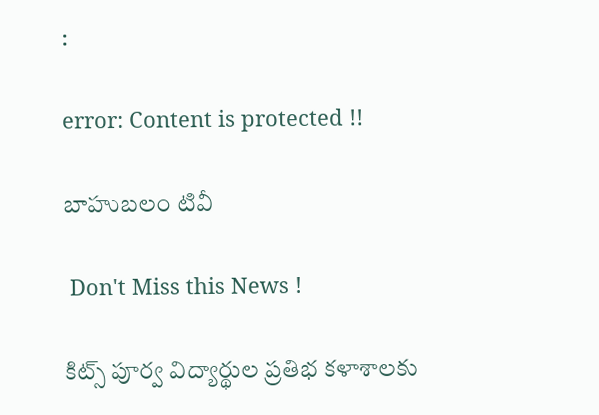:

error: Content is protected !!

బాహుబలం టివీ

 Don't Miss this News !

కిట్స్‌ పూర్వ విద్యార్థుల ప్రతిభ కళాశాలకు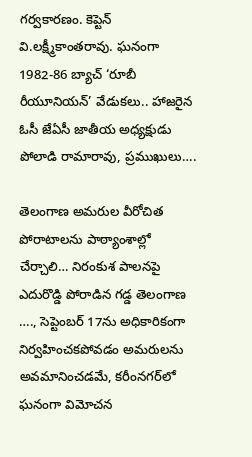గర్వకారణం. కెప్టెన్‌ వి.లక్ష్మీకాంతరావు. ఘనంగా 1982-86 బ్యాచ్‌ ‘రూబీ రీయూనియన్‌’ వేడుకలు.. హాజరైన ఓసీ జేఏసీ జాతీయ అధ్యక్షుడు పోలాడి రామారావు, ప్రముఖులు….

తెలంగాణ అమరుల వీరోచిత పోరాటాలను పాఠ్యాంశాల్లో చేర్చాలి… నిరంకుశ పాలనపై ఎదురొడ్డి పోరాడిన గడ్డ తెలంగాణ …., సెప్టెంబర్ 17ను అధికారికంగా నిర్వహించకపోవడం అమరులను అవమానించడమే, కరీంనగర్‌లో ఘనంగా విమోచన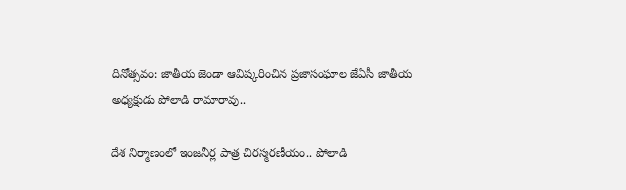దినోత్సవం: జాతీయ జెండా ఆవిష్కరించిన ప్రజాసంఘాల జేఏసీ జాతీయ అధ్యక్షుడు పోలాడి రామారావు..

దేశ నిర్మాణంలో ఇంజనీర్ల పాత్ర చిరస్మరణీయం.. పోలాడి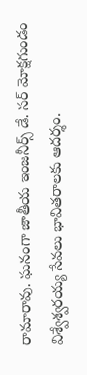రామారావు. ఘనంగా జాతీయ ఇంజనీర్స్ డే. సర్ మోక్షగుండం విశ్వేశ్వరయ్య సేవలు భావితరాలకు ఆదర్శం.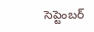సెప్టెంబర్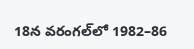18న వరంగల్‌లో 1982–86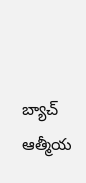బ్యాచ్ ఆత్మీయ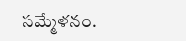సమ్మేళనం.